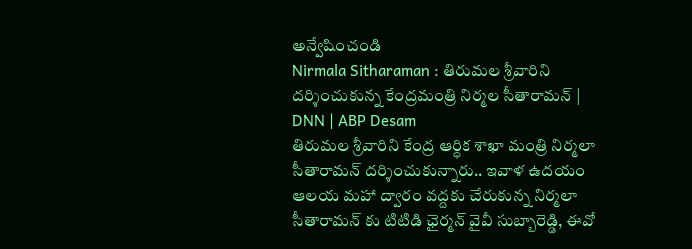అన్వేషించండి
Nirmala Sitharaman : తిరుమల శ్రీవారిని దర్శించుకున్న కేంద్రమంత్రి నిర్మల సీతారామన్ | DNN | ABP Desam
తిరుమల శ్రీవారిని కేంద్ర ఆర్ధిక శాఖా మంత్రి నిర్మలా సీతారామన్ దర్శించుకున్నారు.. ఇవాళ ఉదయం ఆలయ మహా ద్వారం వద్దకు చేరుకున్న నిర్మలా సీతారామన్ కు టిటిడి ఛైర్మన్ వైవీ సుబ్బారెడ్డి, ఈవో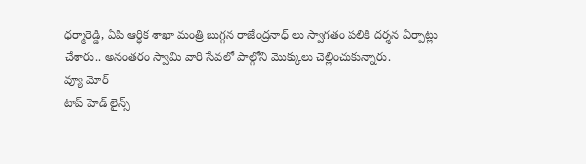ధర్మారెడ్డి, ఏపి ఆర్ధిక శాఖా మంత్రి బుగ్గన రాజేంద్రనాధ్ లు స్వాగతం పలికి దర్శన ఏర్పాట్లు చేశారు.. అనంతరం స్వామి వారి సేవలో పాల్గోని మొక్కులు చెల్లించుకున్నారు.
వ్యూ మోర్
టాప్ హెడ్ లైన్స్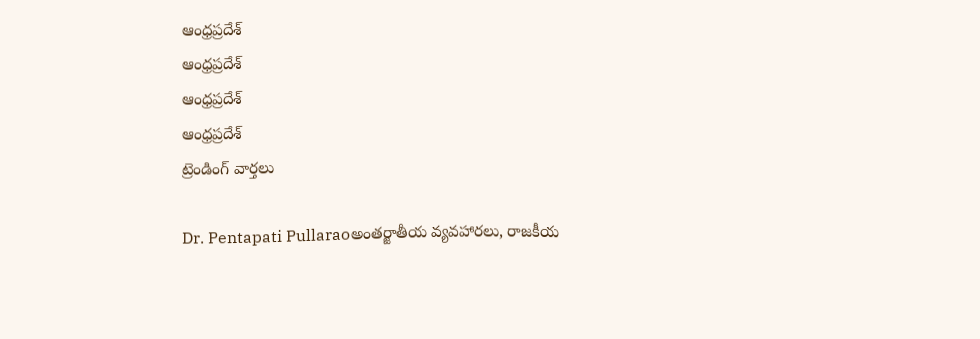ఆంధ్రప్రదేశ్
ఆంధ్రప్రదేశ్
ఆంధ్రప్రదేశ్
ఆంధ్రప్రదేశ్
ట్రెండింగ్ వార్తలు

Dr. Pentapati Pullaraoఅంతర్జాతీయ వ్యవహారలు, రాజకీయ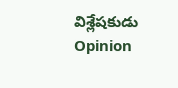విశ్లేషకుడు
Opinion